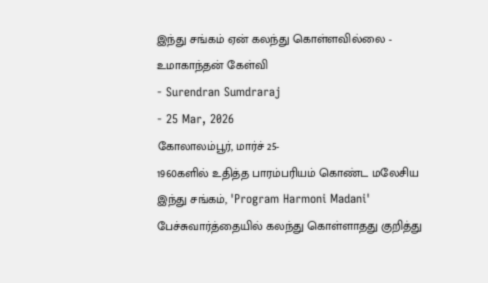இந்து சங்கம் ஏன் கலந்து கொள்ளவில்லை - உமாகாந்தன் கேள்வி
- Surendran Sumdraraj
- 25 Mar, 2026
கோலாலம்பூர், மார்ச் 25-
1960களில் உதித்த பாரம்பரியம் கொண்ட மலேசிய இந்து சங்கம், 'Program Harmoni Madani' பேச்சுவார்த்தையில் கலந்து கொள்ளாதது குறித்து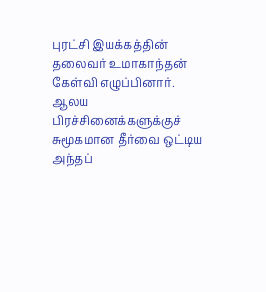புரட்சி இயக்கத்தின் தலைவர் உமாகாந்தன் கேள்வி எழுப்பினார். ஆலய பிரச்சினைக்களுக்குச் சுமூகமான தீர்வை ஒட்டிய அந்தப்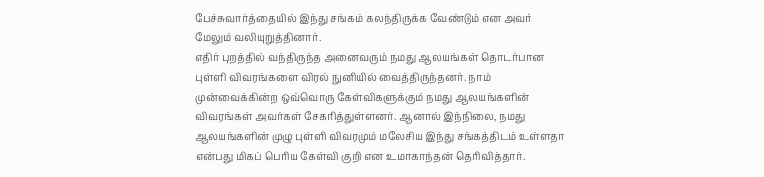பேச்சுவார்த்தையில் இந்து சங்கம் கலந்திருக்க வேண்டும் என அவர் மேலும் வலியுறுத்தினார்.
எதிர் புறத்தில் வந்திருந்த அனைவரும் நமது ஆலயங்கள் தொடர்பான புள்ளி விவரங்களை விரல் நுனியில் வைத்திருந்தனர். நாம் முன்வைக்கின்ற ஒவ்வொரு கேள்விகளுக்கும் நமது ஆலயங்களின் விவரங்கள் அவர்கள் சேகரித்துள்ளனர். ஆனால் இந்நிலை, நமது ஆலயங்களின் முழு புள்ளி விவரமும் மலேசிய இந்து சங்கத்திடம் உள்ளதா என்பது மிகப் பெரிய கேள்வி குறி என உமாகாந்தன் தெரிவித்தார்.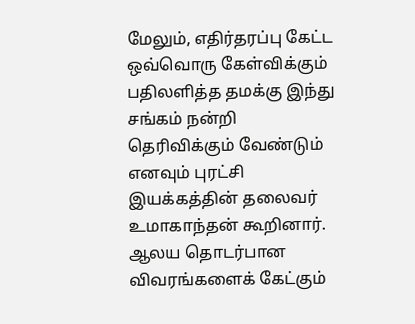மேலும், எதிர்தரப்பு கேட்ட ஒவ்வொரு கேள்விக்கும் பதிலளித்த தமக்கு இந்து சங்கம் நன்றி தெரிவிக்கும் வேண்டும் எனவும் புரட்சி இயக்கத்தின் தலைவர் உமாகாந்தன் கூறினார். ஆலய தொடர்பான விவரங்களைக் கேட்கும்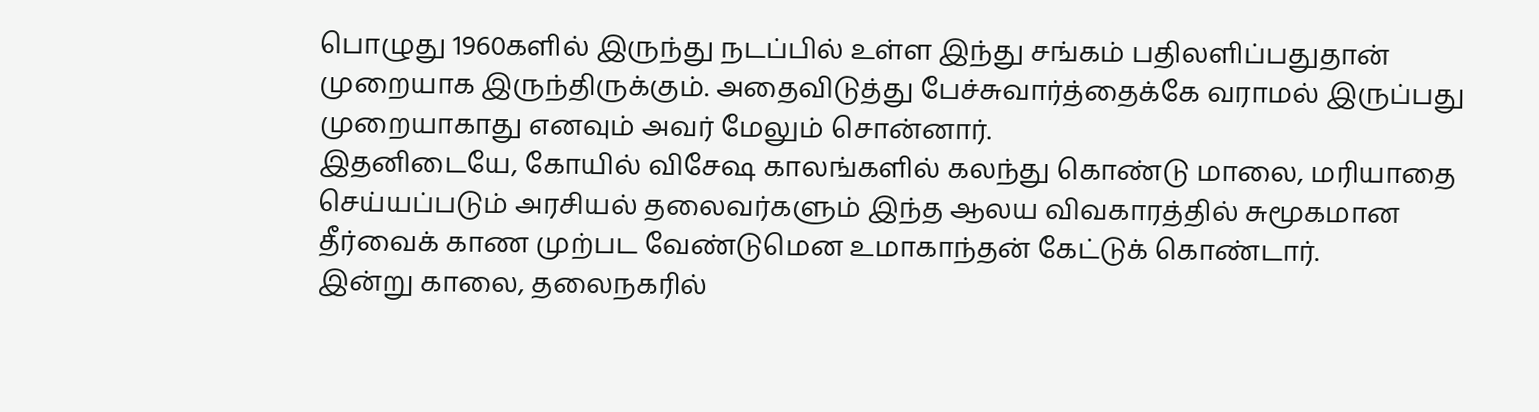பொழுது 1960களில் இருந்து நடப்பில் உள்ள இந்து சங்கம் பதிலளிப்பதுதான் முறையாக இருந்திருக்கும். அதைவிடுத்து பேச்சுவார்த்தைக்கே வராமல் இருப்பது முறையாகாது எனவும் அவர் மேலும் சொன்னார்.
இதனிடையே, கோயில் விசேஷ காலங்களில் கலந்து கொண்டு மாலை, மரியாதை செய்யப்படும் அரசியல் தலைவர்களும் இந்த ஆலய விவகாரத்தில் சுமூகமான தீர்வைக் காண முற்பட வேண்டுமென உமாகாந்தன் கேட்டுக் கொண்டார்.
இன்று காலை, தலைநகரில்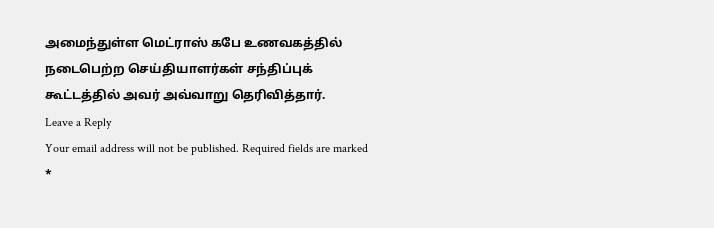அமைந்துள்ள மெட்ராஸ் கபே உணவகத்தில் நடைபெற்ற செய்தியாளர்கள் சந்திப்புக் கூட்டத்தில் அவர் அவ்வாறு தெரிவித்தார்.
Leave a Reply
Your email address will not be published. Required fields are marked *